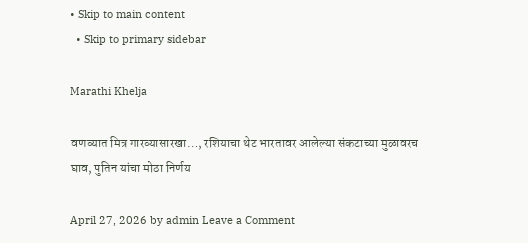• Skip to main content
  • Skip to primary sidebar

Marathi Khelja

वणव्यात मित्र गारव्यासारखा…, रशियाचा थेट भारतावर आलेल्या संकटाच्या मुळावरच घाव, पुतिन यांचा मोठा निर्णय

April 27, 2026 by admin Leave a Comment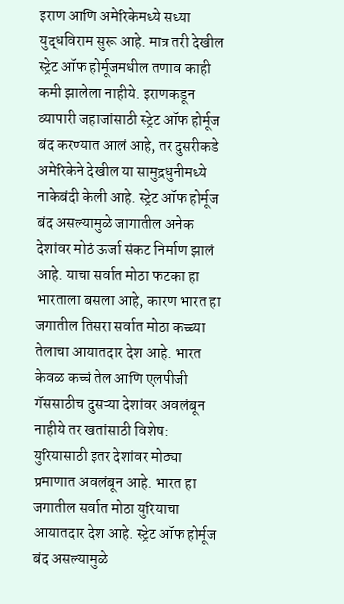इराण आणि अमेरिकेमध्ये सध्या युद्धविराम सुरू आहे. मात्र तरी देखील स्ट्रेट ऑफ होर्मूजमधील तणाव काही कमी झालेला नाहीये. इराणकडून व्यापारी जहाजांसाठी स्ट्रेट ऑफ होर्मूज बंद करण्यात आलं आहे, तर दुसरीकडे अमेरिकेने देखील या सामुद्रधुनीमध्ये नाकेबंदी केली आहे. स्ट्रेट ऑफ होर्मूज बंद असल्यामुळे जागातील अनेक देशांवर मोठं ऊर्जा संकट निर्माण झालं आहे. याचा सर्वात मोठा फटका हा भारताला बसला आहे, कारण भारत हा जगातील तिसरा सर्वात मोठा कच्च्या तेलाचा आयातदार देश आहे. भारत केवळ कच्चं तेल आणि एलपीजी गॅससाठीच दुसऱ्या देशांवर अवलंबून नाहीये तर खतांसाठी विशेष: युरियासाठी इतर देशांवर मोठ्या प्रमाणात अवलंबून आहे. भारत हा जगातील सर्वात मोठा युरियाचा आयातदार देश आहे. स्ट्रेट ऑफ होर्मूज बंद असल्यामुळे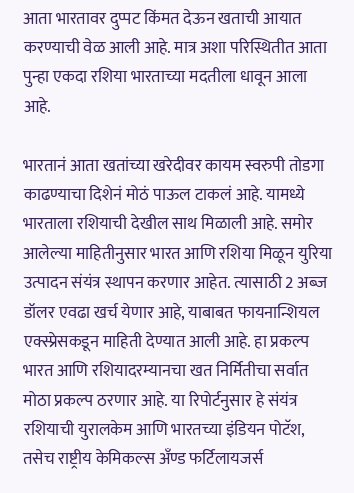आता भारतावर दुप्पट किंमत देऊन खताची आयात करण्याची वेळ आली आहे. मात्र अशा परिस्थितीत आता पुन्हा एकदा रशिया भारताच्या मदतीला धावून आला आहे.

भारतानं आता खतांच्या खरेदीवर कायम स्वरुपी तोडगा काढण्याचा दिशेनं मोठं पाऊल टाकलं आहे. यामध्ये भारताला रशियाची देखील साथ मिळाली आहे. समोर आलेल्या माहितीनुसार भारत आणि रशिया मिळून युरिया उत्पादन संयंत्र स्थापन करणार आहेत. त्यासाठी 2 अब्ज डॉलर एवढा खर्च येणार आहे, याबाबत फायनान्शियल एक्स्प्रेसकडून माहिती देण्यात आली आहे. हा प्रकल्प भारत आणि रशियादरम्यानचा खत निर्मितीचा सर्वात मोठा प्रकल्प ठरणार आहे. या रिपोर्टनुसार हे संयंत्र रशियाची युरालकेम आणि भारतच्या इंडियन पोटॅश, तसेच राष्ट्रीय केमिकल्स अँण्ड फर्टिलायजर्स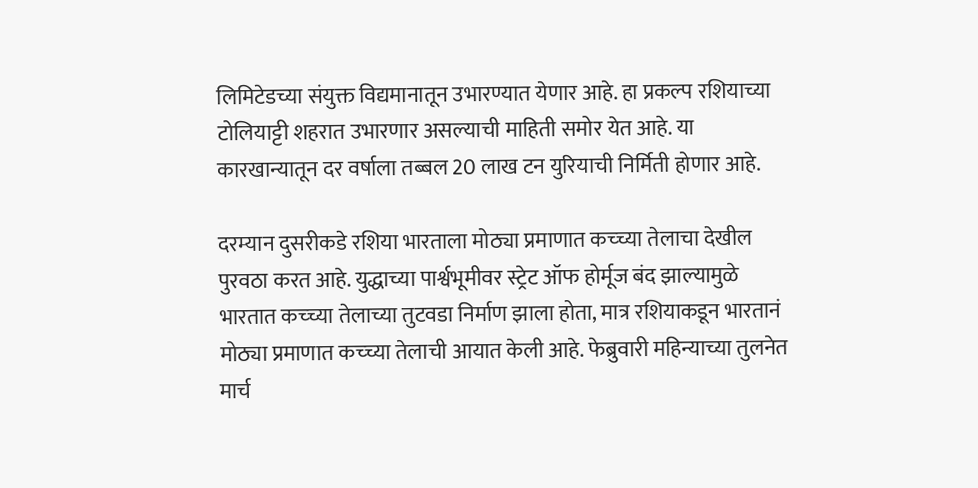लिमिटेडच्या संयुक्त विद्यमानातून उभारण्यात येणार आहे. हा प्रकल्प रशियाच्या टोलियाट्टी शहरात उभारणार असल्याची माहिती समोर येत आहे. या कारखान्यातून दर वर्षाला तब्बल 20 लाख टन युरियाची निर्मिती होणार आहे.

दरम्यान दुसरीकडे रशिया भारताला मोठ्या प्रमाणात कच्च्या तेलाचा देखील पुरवठा करत आहे. युद्धाच्या पार्श्वभूमीवर स्ट्रेट ऑफ होर्मूज बंद झाल्यामुळे भारतात कच्च्या तेलाच्या तुटवडा निर्माण झाला होता, मात्र रशियाकडून भारतानं मोठ्या प्रमाणात कच्च्या तेलाची आयात केली आहे. फेब्रुवारी महिन्याच्या तुलनेत मार्च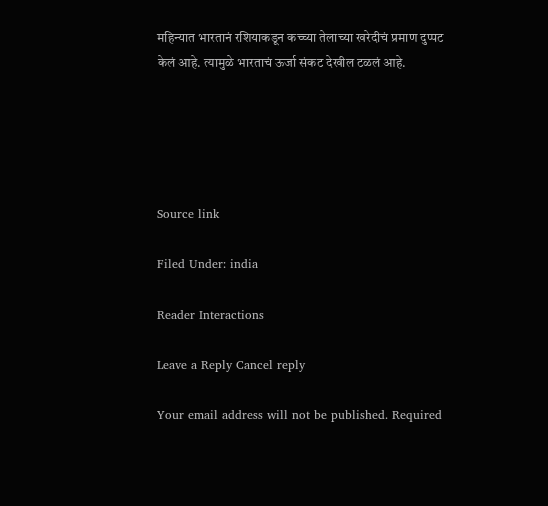महिन्यात भारतानं रशियाकडून कच्च्या तेलाच्या खरेदीचं प्रमाण दुप्पट केलं आहे. त्यामुळे भारताचं ऊर्जा संकट देखील टळलं आहे.





Source link

Filed Under: india

Reader Interactions

Leave a Reply Cancel reply

Your email address will not be published. Required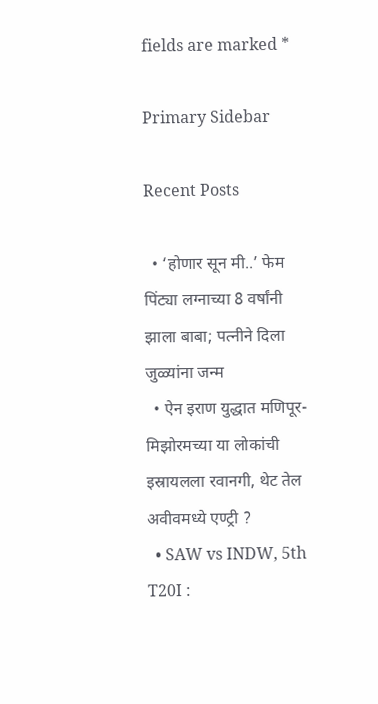fields are marked *

Primary Sidebar

Recent Posts

  • ‘होणार सून मी..’ फेम पिंट्या लग्नाच्या 8 वर्षांनी झाला बाबा; पत्नीने दिला जुळ्यांना जन्म
  • ऐन इराण युद्धात मणिपूर-मिझोरमच्या या लोकांची इस्रायलला रवानगी, थेट तेल अवीवमध्ये एण्ट्री ?
  • SAW vs INDW, 5th T20I :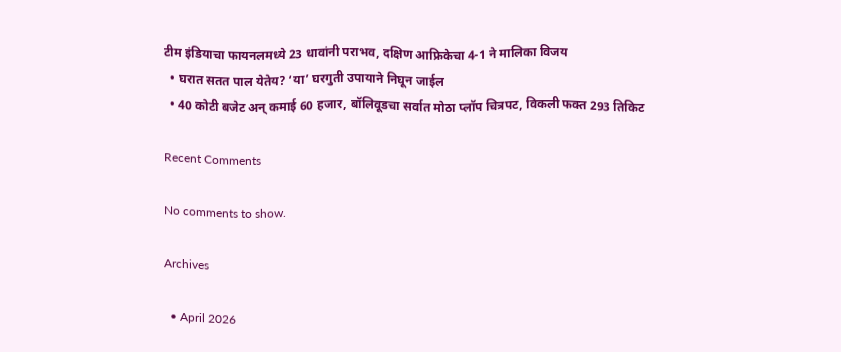टीम इंडियाचा फायनलमध्ये 23 धावांनी पराभव, दक्षिण आफ्रिकेचा 4-1 ने मालिका विजय
  • घरात सतत पाल येतेय? ‘या’ घरगुती उपायाने निघून जाईल
  • 40 कोटी बजेट अन् कमाई 60 हजार, बॉलिवूडचा सर्वात मोठा प्लॉप चित्रपट, विकली फक्त 293 तिकिट

Recent Comments

No comments to show.

Archives

  • April 2026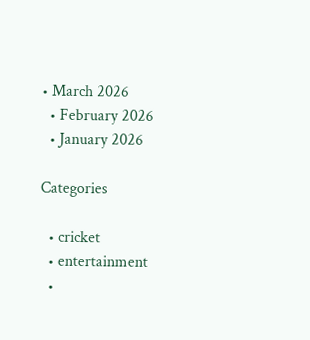• March 2026
  • February 2026
  • January 2026

Categories

  • cricket
  • entertainment
  •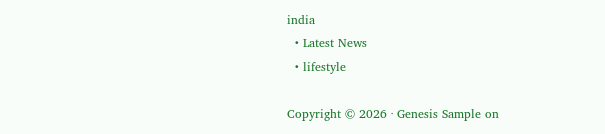india
  • Latest News
  • lifestyle

Copyright © 2026 · Genesis Sample on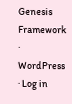Genesis Framework · WordPress · Log in